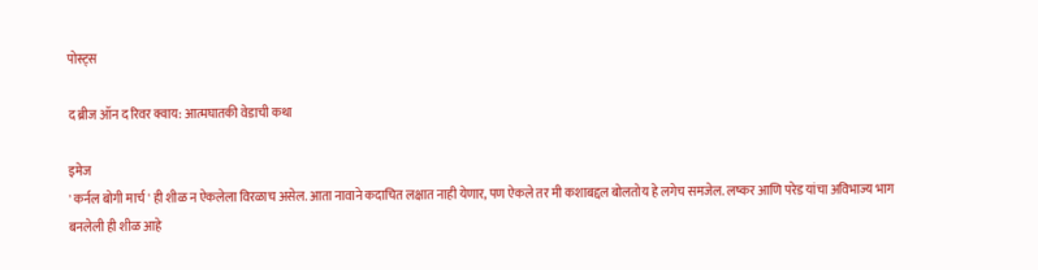पोस्ट्स

द ब्रीज ऑन द रिवर क्वाय: आत्मघातकी वेडाची कथा

इमेज
' कर्नल बोगी मार्च ' ही शीळ न ऐकलेला विरळाच असेल. आता नावाने कदाचित लक्षात नाही येणार, पण ऐकले तर मी कशाबद्दल बोलतोय हे लगेच समजेल. लष्कर आणि परेड यांचा अविभाज्य भाग बनलेली ही शीळ आहे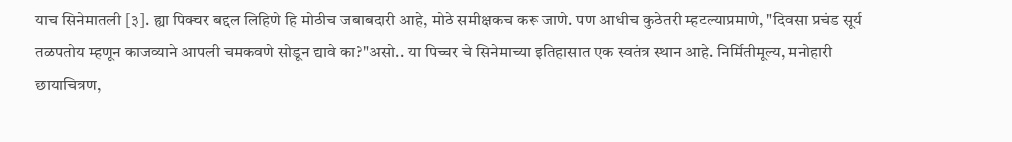याच सिनेमातली [३]. ह्या पिक्चर बद्दल लिहिणे हि मोठीच जबाबदारी आहे, मोठे समीक्षकच करू जाणे. पण आधीच कुठेतरी म्हटल्याप्रमाणे, "दिवसा प्रचंड सूर्य तळपतोय म्हणून काजव्याने आपली चमकवणे सोडून द्यावे का?"असो.. या पिच्चर चे सिनेमाच्या इतिहासात एक स्वतंत्र स्थान आहे. निर्मितीमूल्य, मनोहारी छायाचित्रण,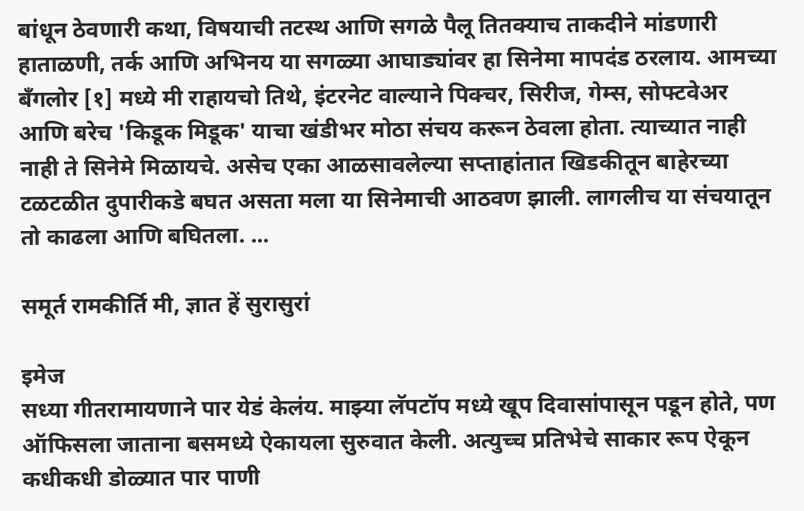बांधून ठेवणारी कथा, विषयाची तटस्थ आणि सगळे पैलू तितक्याच ताकदीने मांडणारी हाताळणी, तर्क आणि अभिनय या सगळ्या आघाड्यांवर हा सिनेमा मापदंड ठरलाय. आमच्या बँगलोर [१] मध्ये मी राहायचो तिथे, इंटरनेट वाल्याने पिक्चर, सिरीज, गेम्स, सोफ्टवेअर आणि बरेच 'किडूक मिडूक' याचा खंडीभर मोठा संचय करून ठेवला होता. त्याच्यात नाही नाही ते सिनेमे मिळायचे. असेच एका आळसावलेल्या सप्ताहांतात खिडकीतून बाहेरच्या टळटळीत दुपारीकडे बघत असता मला या सिनेमाची आठवण झाली. लागलीच या संचयातून तो काढला आणि बघितला. ...

समूर्त रामकीर्ति मी, ज्ञात हें सुरासुरां

इमेज
सध्या गीतरामायणाने पार येडं केलंय. माझ्या लॅपटॉप मध्ये खूप दिवासांपासून पडून होते, पण ऑफिसला जाताना बसमध्ये ऐकायला सुरुवात केली. अत्युच्च प्रतिभेचे साकार रूप ऐकून कधीकधी डोळ्यात पार पाणी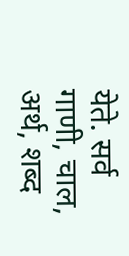येते. सर्व गाणी, चाल, अर्थ, शब्द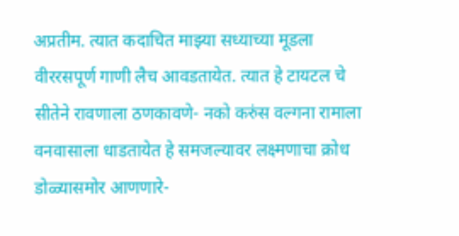अप्रतीम. त्यात कदाचित माझ्या सध्याच्या मूडला वीररसपूर्ण गाणी लैच आवडतायेत. त्यात हे टायटल चे सीतेने रावणाला ठणकावणे- नको करुंस वल्गना रामाला वनवासाला धाडतायेत हे समजल्यावर लक्ष्मणाचा क्रोध डोळ्यासमोर आणणारे-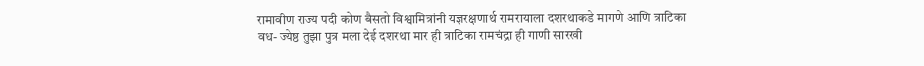रामावीण राज्य पदी कोण बैसतो विश्वामित्रांनी यज्ञरक्षणार्थ रामरायाला दशरथाकडे मागणे आणि त्राटिका वध- ज्येष्ठ तुझा पुत्र मला देई दशरथा मार ही त्राटिका रामचंद्रा ही गाणी सारखी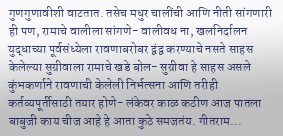गुणगुणावीशी वाटतात. तसेच मधुर चालींची आणि नीती सांगणारी ही पण, रामाचे वालीला सांगणे- वालीवध ना, खलनिर्दालन युद्धाच्या पूर्वसंध्येला रावणाबरोबर द्वंद्व करण्याचे नसते साहस केलेल्या सुग्रीवाला रामाचे खडे बोल- सुग्रीवा हे साहस असले कुंभकर्णाने रावणाची केलेली निर्भत्सना आणि तरीही कर्तव्यपूर्तीसाठी तयार होणे- लंकेवर काळ कठीण आज पातला बाबुजी काय चीज आहे हे आता कुठे समजतंय. गीतराम...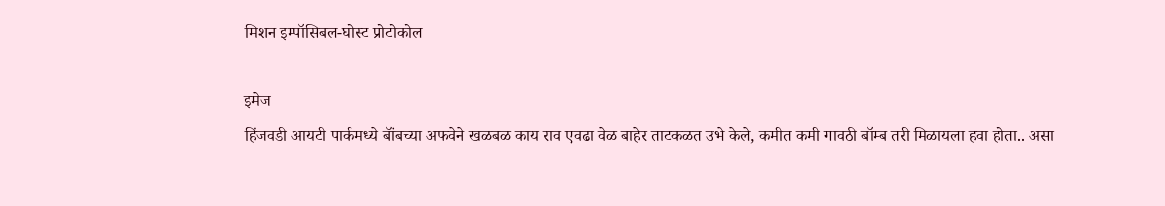मिशन इम्पॉसिबल-घोस्ट प्रोटोकोल

इमेज
हिंजवडी आयटी पार्कमध्ये बॉंबच्या अफवेने खळबळ काय राव एवढा वेळ बाहेर ताटकळत उभे केले, कमीत कमी गावठी बॉम्ब तरी मिळायला हवा होता.. असा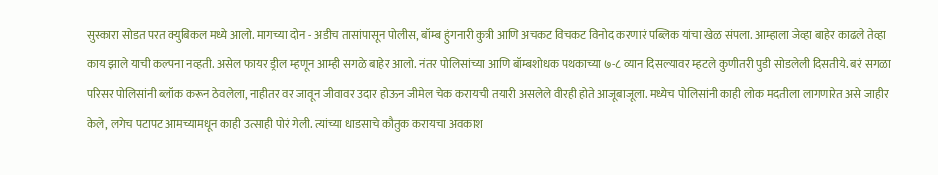सुस्कारा सोडत परत क्युबिकल मध्ये आलो. मागच्या दोन - अडीच तासांपासून पोलीस, बॉम्ब हुंगनारी कुत्री आणि अचकट विचकट विनोद करणारं पब्लिक यांचा खेळ संपला. आम्हाला जेव्हा बाहेर काढले तेव्हा काय झाले याची कल्पना नव्हती. असेल फायर ड्रील म्हणून आम्ही सगळे बाहेर आलो. नंतर पोलिसांच्या आणि बॉम्बशोधक पथकाच्या ७-८ व्यान दिसल्यावर म्हटले कुणीतरी पुडी सोडलेली दिसतीये. बरं सगळा परिसर पोलिसांनी ब्लॉक करून ठेवलेला, नाहीतर वर जावून जीवावर उदार होऊन जीमेल चेक करायची तयारी असलेले वीरही होते आजूबाजूला. मध्येच पोलिसांनी काही लोक मदतीला लागणारेत असे जाहीर केले, लगेच पटापट आमच्यामधून काही उत्साही पोरं गेली. त्यांच्या धाडसाचे कौतुक करायचा अवकाश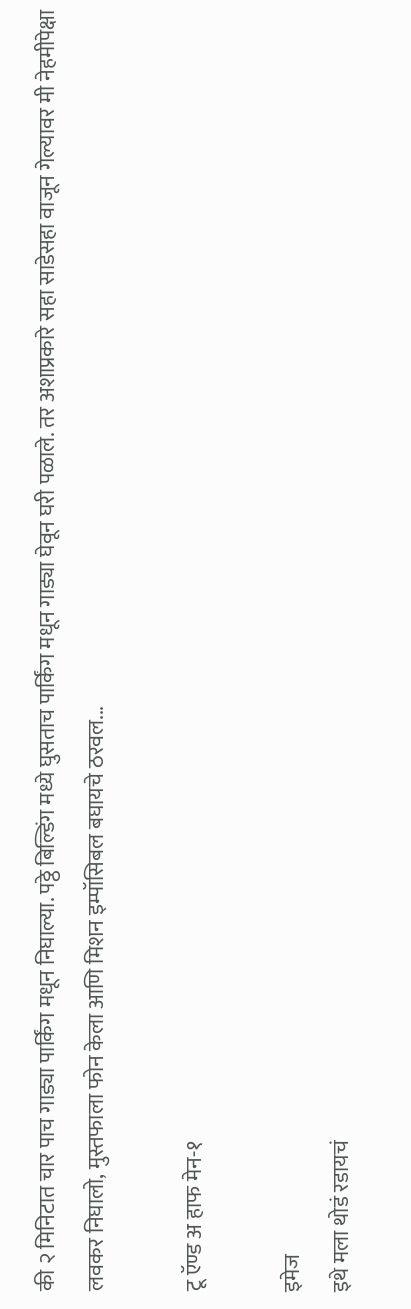की २ मिनिटात चार पाच गाड्या पार्किंग मधून निघाल्या. पठ्ठे बिल्डिंग मध्ये घुसताच पार्किंग मधून गाड्या घेवून घरी पळाले. तर अशाप्रकारे सहा साडेसहा वाजून गेल्यावर मी नेहमीपेक्षा लवकर निघालो, मुस्तफाला फोन केला आणि मिशन इम्पॉसिबल बघायचे ठरवल...

टू ऍण्ड अ हाफ मेन-१

इमेज
इथे मला थोडं रडायचं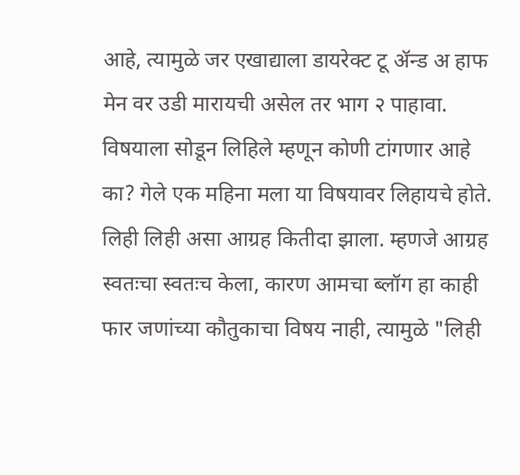आहे, त्यामुळे जर एखाद्याला डायरेक्ट टू ॲन्ड अ हाफ मेन वर उडी मारायची असेल तर भाग २ पाहावा. विषयाला सोडून लिहिले म्हणून कोणी टांगणार आहे का? गेले एक महिना मला या विषयावर लिहायचे होते. लिही लिही असा आग्रह कितीदा झाला. म्हणजे आग्रह स्वतःचा स्वतःच केला, कारण आमचा ब्लॉग हा काही फार जणांच्या कौतुकाचा विषय नाही, त्यामुळे "लिही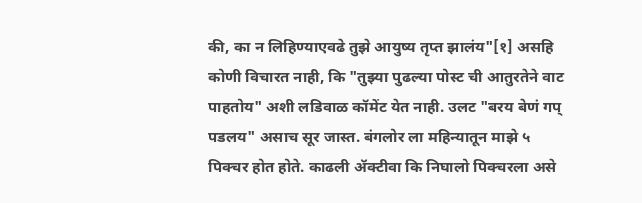की, का न लिहिण्याएवढे तुझे आयुष्य तृप्त झालंय"[१] असहि कोणी विचारत नाही, कि "तुझ्या पुढल्या पोस्ट ची आतुरतेने वाट पाहतोय" अशी लडिवाळ कॉमेंट येत नाही. उलट "बरय बेणं गप् पडलय" असाच सूर जास्त. बंगलोर ला महिन्यातून माझे ५ पिक्चर होत होते. काढली ॲक्टीवा कि निघालो पिक्चरला असे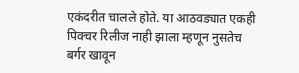एकंदरीत चालले होते. या आठवड्यात एकही पिक्चर रिलीज नाही झाला म्हणून नुसतेच बर्गर खावून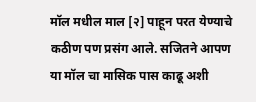मॉल मधील माल [२] पाहून परत येण्याचे कठीण पण प्रसंग आले. सजितने आपण या मॉल चा मासिक पास काढू अशी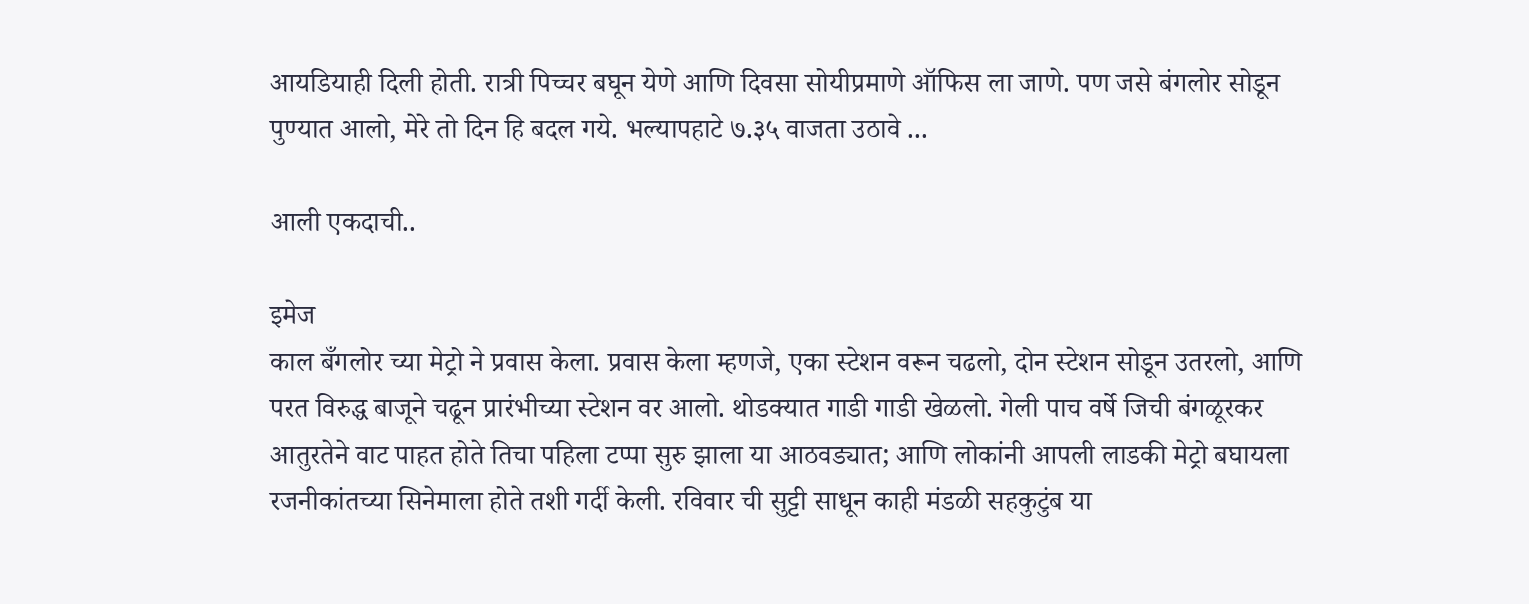आयडियाही दिली होती. रात्री पिच्चर बघून येणे आणि दिवसा सोयीप्रमाणे ऑफिस ला जाणे. पण जसे बंगलोर सोडून पुण्यात आलो, मेरे तो दिन हि बदल गये. भल्यापहाटे ७.३५ वाजता उठावे ...

आली एकदाची..

इमेज
काल बँगलोर च्या मेट्रो ने प्रवास केला. प्रवास केला म्हणजे, एका स्टेशन वरून चढलो, दोन स्टेशन सोडून उतरलो, आणि परत विरुद्ध बाजूने चढून प्रारंभीच्या स्टेशन वर आलो. थोडक्यात गाडी गाडी खेळलो. गेली पाच वर्षे जिची बंगळूरकर आतुरतेने वाट पाहत होते तिचा पहिला टप्पा सुरु झाला या आठवड्यात; आणि लोकांनी आपली लाडकी मेट्रो बघायला रजनीकांतच्या सिनेमाला होते तशी गर्दी केली. रविवार ची सुट्टी साधून काही मंडळी सहकुटुंब या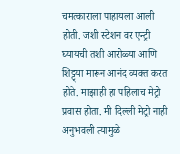चमत्काराला पाहायला आली होती. जशी स्टेशन वर एन्ट्री घ्यायची तशी आरोळ्या आणि शिट्ट्या मारून आनंद व्यक्त करत होते. माझाही हा पहिलाच मेट्रो प्रवास होता. मी दिल्ली मेट्रो नाही अनुभवली त्यामुळे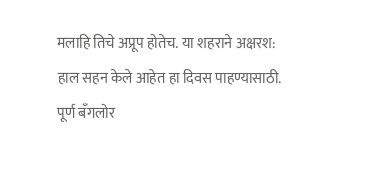मलाहि तिचे अप्रूप होतेच. या शहराने अक्षरश: हाल सहन केले आहेत हा दिवस पाहण्यासाठी. पूर्ण बँगलोर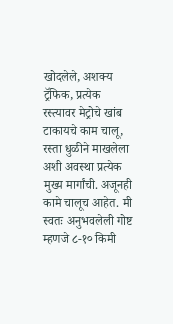खोदलेले, अशक्य ट्रॅफिक, प्रत्येक रस्त्यावर मेट्रोचे खांब टाकायचे काम चालू, रस्ता धुळीने माखलेला अशी अवस्था प्रत्येक मुख्य मार्गांची. अजूनही कामे चालूच आहेत. मी स्वतः अनुभवलेली गोष्ट म्हणजे ८-१० किमी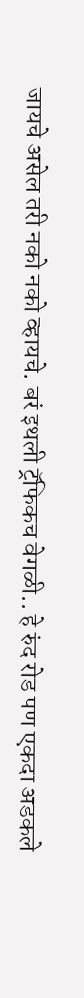जायचे असेल तरी नको नको व्हायचे. बरं इथली ट्रॅफिकच वेगळी.. हे रुंद रोड पण एकदा अडकले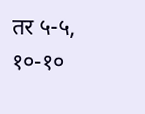तर ५-५, १०-१०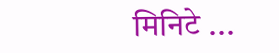मिनिटे ...